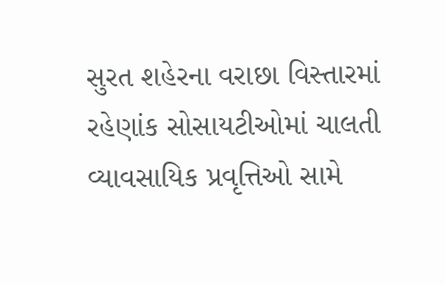સુરત શહેરના વરાછા વિસ્તારમાં રહેણાંક સોસાયટીઓમાં ચાલતી વ્યાવસાયિક પ્રવૃત્તિઓ સામે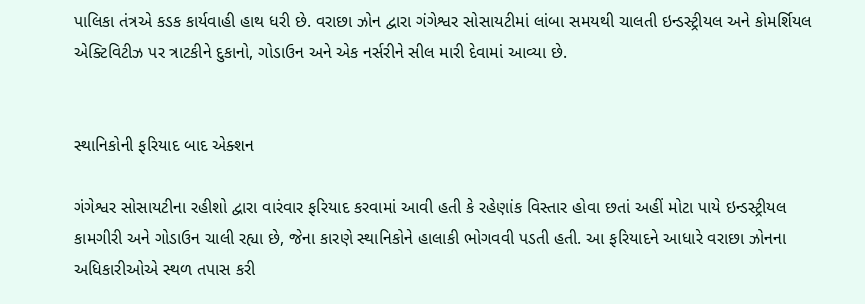પાલિકા તંત્રએ કડક કાર્યવાહી હાથ ધરી છે. વરાછા ઝોન દ્વારા ગંગેશ્વર સોસાયટીમાં લાંબા સમયથી ચાલતી ઇન્ડસ્ટ્રીયલ અને કોમર્શિયલ એક્ટિવિટીઝ પર ત્રાટકીને દુકાનો, ગોડાઉન અને એક નર્સરીને સીલ મારી દેવામાં આવ્યા છે.


સ્થાનિકોની ફરિયાદ બાદ એક્શન

ગંગેશ્વર સોસાયટીના રહીશો દ્વારા વારંવાર ફરિયાદ કરવામાં આવી હતી કે રહેણાંક વિસ્તાર હોવા છતાં અહીં મોટા પાયે ઇન્ડસ્ટ્રીયલ કામગીરી અને ગોડાઉન ચાલી રહ્યા છે, જેના કારણે સ્થાનિકોને હાલાકી ભોગવવી પડતી હતી. આ ફરિયાદને આધારે વરાછા ઝોનના અધિકારીઓએ સ્થળ તપાસ કરી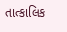તાત્કાલિક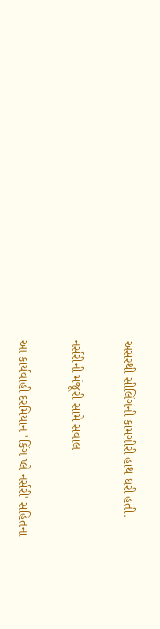અસરથી સીલિંગની કામગીરી હાથ ધરી હતી.

નર્સરીની મંજૂરી સામે સવાલ

આ કાર્યવાહી દરમિયાન 'કિંગ પ્લે નર્સરી' સહિતના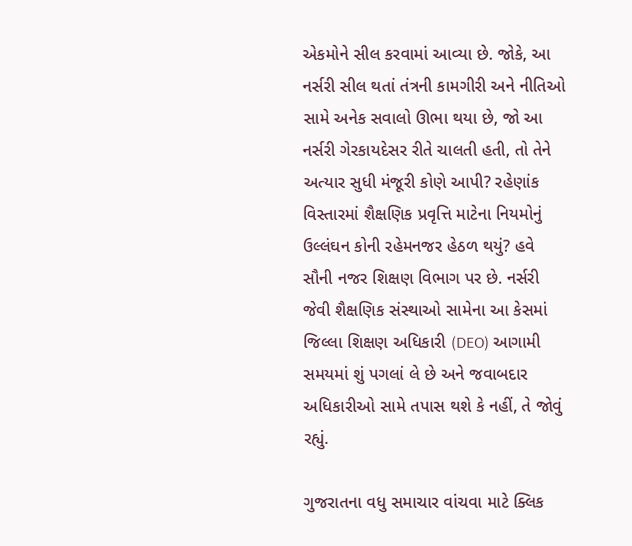એકમોને સીલ કરવામાં આવ્યા છે. જોકે, આ નર્સરી સીલ થતાં તંત્રની કામગીરી અને નીતિઓ સામે અનેક સવાલો ઊભા થયા છે, જો આ નર્સરી ગેરકાયદેસર રીતે ચાલતી હતી, તો તેને અત્યાર સુધી મંજૂરી કોણે આપી? રહેણાંક વિસ્તારમાં શૈક્ષણિક પ્રવૃત્તિ માટેના નિયમોનું ઉલ્લંઘન કોની રહેમનજર હેઠળ થયું? હવે સૌની નજર શિક્ષણ વિભાગ પર છે. નર્સરી જેવી શૈક્ષણિક સંસ્થાઓ સામેના આ કેસમાં જિલ્લા શિક્ષણ અધિકારી (DEO) આગામી સમયમાં શું પગલાં લે છે અને જવાબદાર અધિકારીઓ સામે તપાસ થશે કે નહીં, તે જોવું રહ્યું.

ગુજરાતના વધુ સમાચાર વાંચવા માટે ક્લિક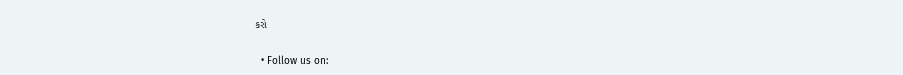કરો


  • Follow us on: